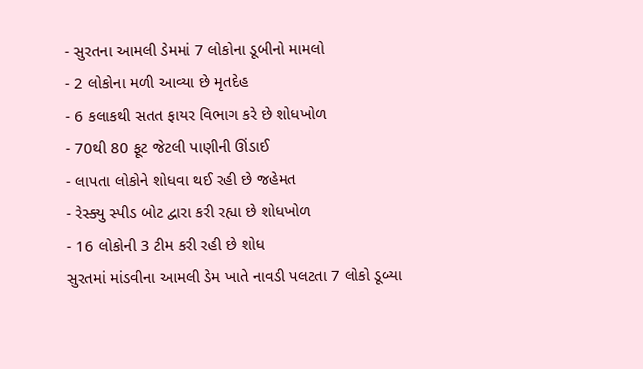- સુરતના આમલી ડેમમાં 7 લોકોના ડૂબીનો મામલો
- 2 લોકોના મળી આવ્યા છે મૃતદેહ
- 6 કલાકથી સતત ફાયર વિભાગ કરે છે શોધખોળ
- 70થી 80 ફૂટ જેટલી પાણીની ઊંડાઈ
- લાપતા લોકોને શોધવા થઈ રહી છે જહેમત
- રેસ્ક્યુ સ્પીડ બોટ દ્વારા કરી રહ્યા છે શોધખોળ
- 16 લોકોની 3 ટીમ કરી રહી છે શોધ
સુરતમાં માંડવીના આમલી ડેમ ખાતે નાવડી પલટતા 7 લોકો ડૂબ્યા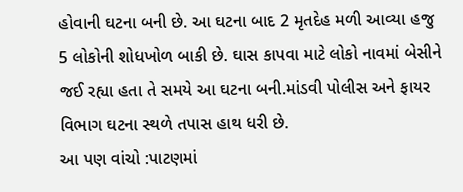હોવાની ઘટના બની છે. આ ઘટના બાદ 2 મૃતદેહ મળી આવ્યા હજુ 5 લોકોની શોધખોળ બાકી છે. ઘાસ કાપવા માટે લોકો નાવમાં બેસીને જઈ રહ્યા હતા તે સમયે આ ઘટના બની.માંડવી પોલીસ અને ફાયર વિભાગ ઘટના સ્થળે તપાસ હાથ ધરી છે.
આ પણ વાંચો :પાટણમાં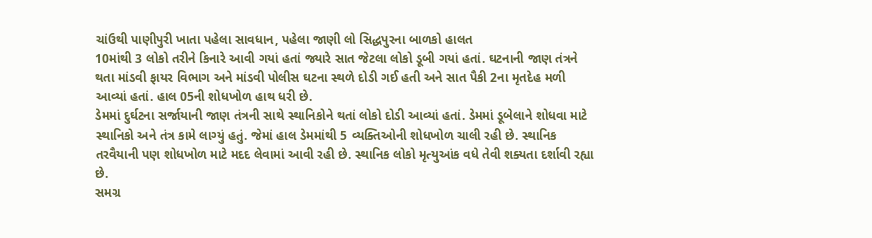ચાંઉથી પાણીપુરી ખાતા પહેલા સાવધાન, પહેલા જાણી લો સિદ્ધપુરના બાળકો હાલત
10માંથી 3 લોકો તરીને કિનારે આવી ગયાં હતાં જ્યારે સાત જેટલા લોકો ડૂબી ગયાં હતાં. ઘટનાની જાણ તંત્રને થતા માંડવી ફાયર વિભાગ અને માંડવી પોલીસ ઘટના સ્થળે દોડી ગઈ હતી અને સાત પૈકી 2ના મૃતદેહ મળી આવ્યાં હતાં. હાલ 05ની શોધખોળ હાથ ધરી છે.
ડેમમાં દુર્ઘટના સર્જાયાની જાણ તંત્રની સાથે સ્થાનિકોને થતાં લોકો દોડી આવ્યાં હતાં. ડેમમાં ડૂબેલાને શોધવા માટે સ્થાનિકો અને તંત્ર કામે લાગ્યું હતું. જેમાં હાલ ડેમમાંથી 5 વ્યક્તિઓની શોધખોળ ચાલી રહી છે. સ્થાનિક તરવૈયાની પણ શોધખોળ માટે મદદ લેવામાં આવી રહી છે. સ્થાનિક લોકો મૃત્યુઆંક વધે તેવી શક્યતા દર્શાવી રહ્યા છે.
સમગ્ર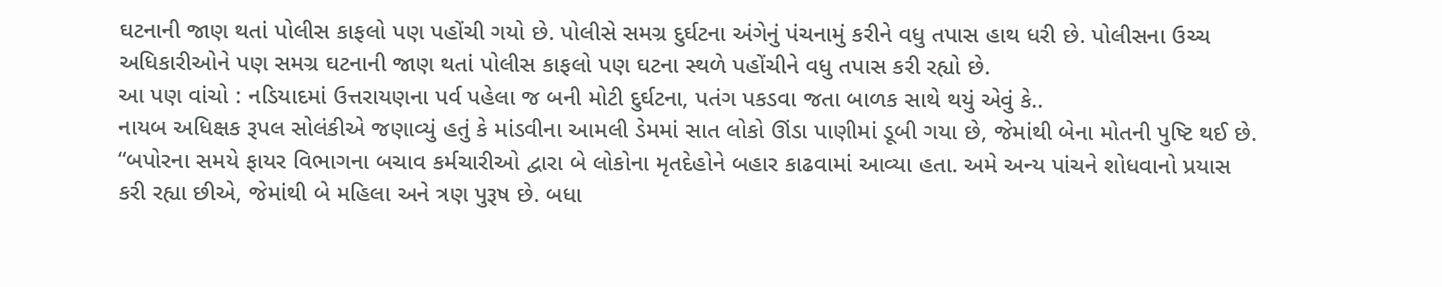ઘટનાની જાણ થતાં પોલીસ કાફલો પણ પહોંચી ગયો છે. પોલીસે સમગ્ર દુર્ઘટના અંગેનું પંચનામું કરીને વધુ તપાસ હાથ ધરી છે. પોલીસના ઉચ્ચ અધિકારીઓને પણ સમગ્ર ઘટનાની જાણ થતાં પોલીસ કાફલો પણ ઘટના સ્થળે પહોંચીને વધુ તપાસ કરી રહ્યો છે.
આ પણ વાંચો : નડિયાદમાં ઉત્તરાયણના પર્વ પહેલા જ બની મોટી દુર્ઘટના, પતંગ પકડવા જતા બાળક સાથે થયું એવું કે..
નાયબ અધિક્ષક રૂપલ સોલંકીએ જણાવ્યું હતું કે માંડવીના આમલી ડેમમાં સાત લોકો ઊંડા પાણીમાં ડૂબી ગયા છે, જેમાંથી બેના મોતની પુષ્ટિ થઈ છે. “બપોરના સમયે ફાયર વિભાગના બચાવ કર્મચારીઓ દ્વારા બે લોકોના મૃતદેહોને બહાર કાઢવામાં આવ્યા હતા. અમે અન્ય પાંચને શોધવાનો પ્રયાસ કરી રહ્યા છીએ, જેમાંથી બે મહિલા અને ત્રણ પુરૂષ છે. બધા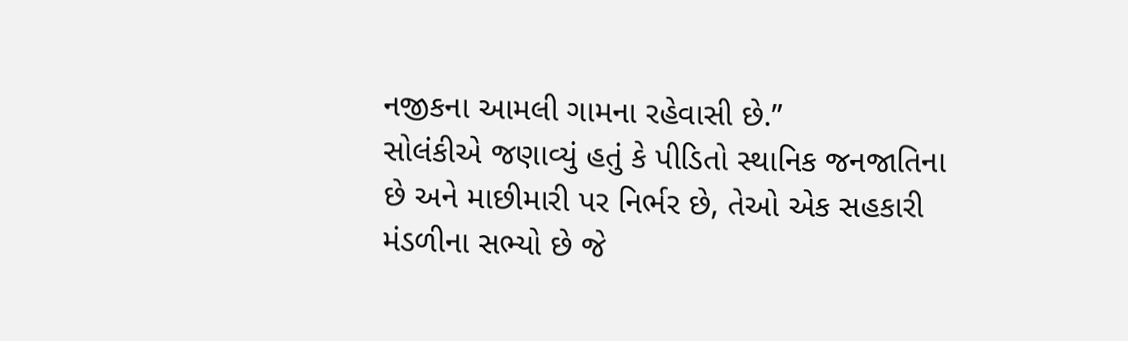નજીકના આમલી ગામના રહેવાસી છે.”
સોલંકીએ જણાવ્યું હતું કે પીડિતો સ્થાનિક જનજાતિના છે અને માછીમારી પર નિર્ભર છે, તેઓ એક સહકારી મંડળીના સભ્યો છે જે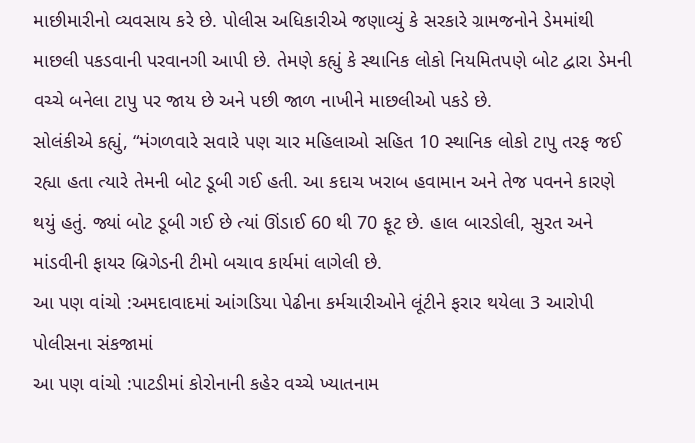માછીમારીનો વ્યવસાય કરે છે. પોલીસ અધિકારીએ જણાવ્યું કે સરકારે ગ્રામજનોને ડેમમાંથી માછલી પકડવાની પરવાનગી આપી છે. તેમણે કહ્યું કે સ્થાનિક લોકો નિયમિતપણે બોટ દ્વારા ડેમની વચ્ચે બનેલા ટાપુ પર જાય છે અને પછી જાળ નાખીને માછલીઓ પકડે છે.
સોલંકીએ કહ્યું, “મંગળવારે સવારે પણ ચાર મહિલાઓ સહિત 10 સ્થાનિક લોકો ટાપુ તરફ જઈ રહ્યા હતા ત્યારે તેમની બોટ ડૂબી ગઈ હતી. આ કદાચ ખરાબ હવામાન અને તેજ પવનને કારણે થયું હતું. જ્યાં બોટ ડૂબી ગઈ છે ત્યાં ઊંડાઈ 60 થી 70 ફૂટ છે. હાલ બારડોલી, સુરત અને માંડવીની ફાયર બ્રિગેડની ટીમો બચાવ કાર્યમાં લાગેલી છે.
આ પણ વાંચો :અમદાવાદમાં આંગડિયા પેઢીના કર્મચારીઓને લૂંટીને ફરાર થયેલા 3 આરોપી પોલીસના સંકજામાં
આ પણ વાંચો :પાટડીમાં કોરોનાની કહેર વચ્ચે ખ્યાતનામ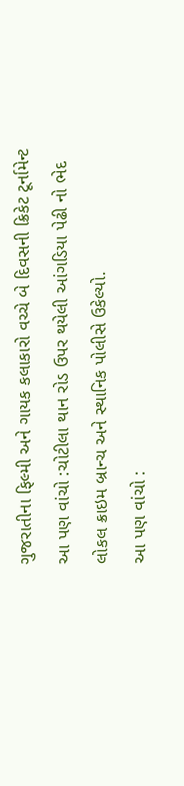ગુજરાતીના ફિલ્મી અને ગાયક કલાકારો વચ્ચે બે દિવસની ક્રિકેટ ટૂર્નામેન્ટ
આ પણ વાંચો :ચોટીલા થાન રોડ ઉપર થયેલી આંગડિયા પેઢી નો ભેદ લોકલ ક્રાઇમ બ્રાન્ચ અને સ્થાનિક પોલીસે ઉકેલ્યો.
આ પણ વાંચો :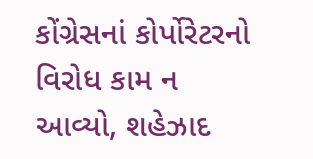કોંગ્રેસનાં કોર્પોરેટરનો વિરોધ કામ ન આવ્યો, શહેઝાદ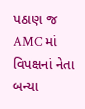પઠાણ જ AMC માં વિપક્ષનાં નેતા બન્યા